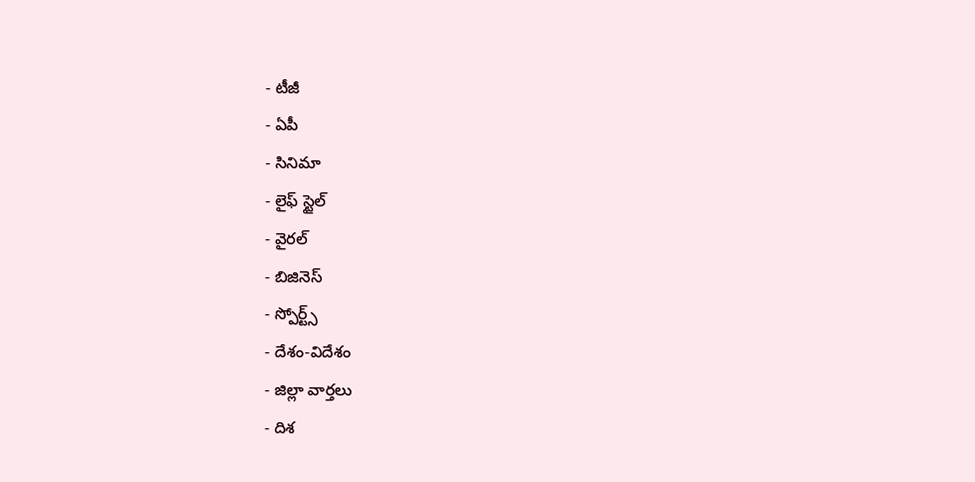- టీజీ
- ఏపీ
- సినిమా
- లైఫ్ స్టైల్
- వైరల్
- బిజినెస్
- స్పోర్ట్స్
- దేశం-విదేశం
- జిల్లా వార్తలు
- దిశ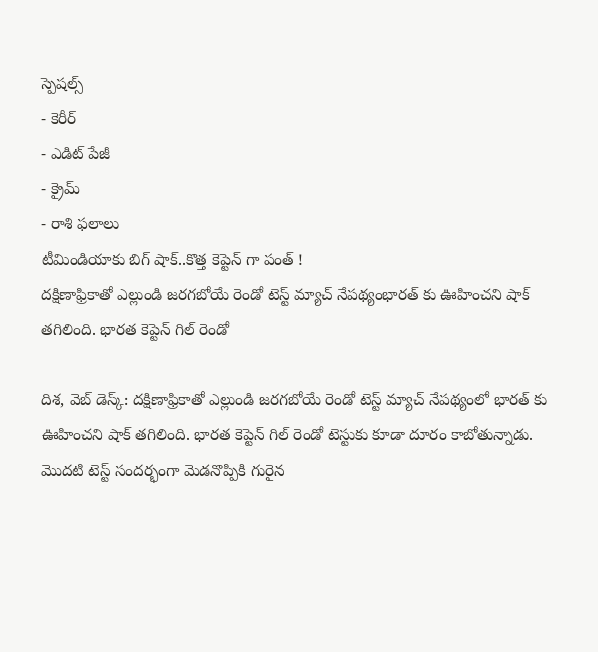స్పెషల్స్
- కెరీర్
- ఎడిట్ పేజీ
- క్రైమ్
- రాశి ఫలాలు
టీమిండియాకు బిగ్ షాక్..కొత్త కెప్టెన్ గా పంత్ !
దక్షిణాఫ్రికాతో ఎల్లుండి జరగబోయే రెండో టెస్ట్ మ్యాచ్ నేపథ్యంభారత్ కు ఊహించని షాక్ తగిలింది. భారత కెప్టెన్ గిల్ రెండో

దిశ, వెబ్ డెస్క్: దక్షిణాఫ్రికాతో ఎల్లుండి జరగబోయే రెండో టెస్ట్ మ్యాచ్ నేపథ్యంలో భారత్ కు ఊహించని షాక్ తగిలింది. భారత కెప్టెన్ గిల్ రెండో టెస్టుకు కూడా దూరం కాబోతున్నాడు. మొదటి టెస్ట్ సందర్భంగా మెడనొప్పికి గురైన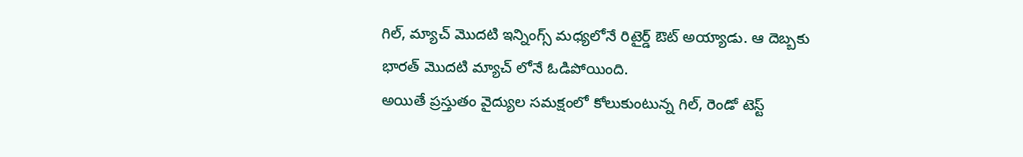గిల్, మ్యాచ్ మొదటి ఇన్నింగ్స్ మధ్యలోనే రిటైర్డ్ ఔట్ అయ్యాడు. ఆ దెబ్బకు భారత్ మొదటి మ్యాచ్ లోనే ఓడిపోయింది.
అయితే ప్రస్తుతం వైద్యుల సమక్షంలో కోలుకుంటున్న గిల్, రెండో టెస్ట్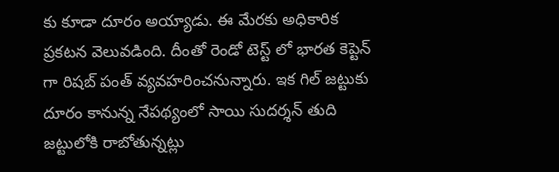కు కూడా దూరం అయ్యాడు. ఈ మేరకు అధికారిక ప్రకటన వెలువడింది. దీంతో రెండో టెస్ట్ లో భారత కెప్టెన్ గా రిషబ్ పంత్ వ్యవహరించనున్నారు. ఇక గిల్ జట్టుకు దూరం కానున్న నేపథ్యంలో సాయి సుదర్శన్ తుది జట్టులోకి రాబోతున్నట్లు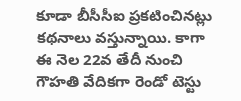కూడా బీసీసీఐ ప్రకటించినట్లు కథనాలు వస్తున్నాయి. కాగా ఈ నెల 22వ తేదీ నుంచి గౌహతి వేదికగా రెండో టెస్టు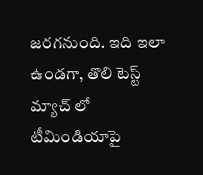జరగనుంది. ఇది ఇలా ఉండగా, తొలి టెస్ట్ మ్యాచ్ లో టీమిండియాపై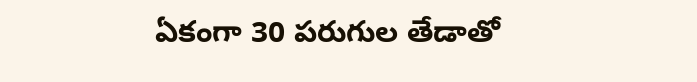ఏకంగా 30 పరుగుల తేడాతో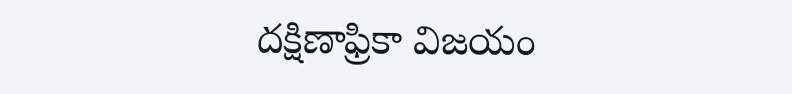దక్షిణాఫ్రికా విజయం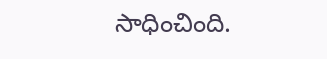సాధించింది.